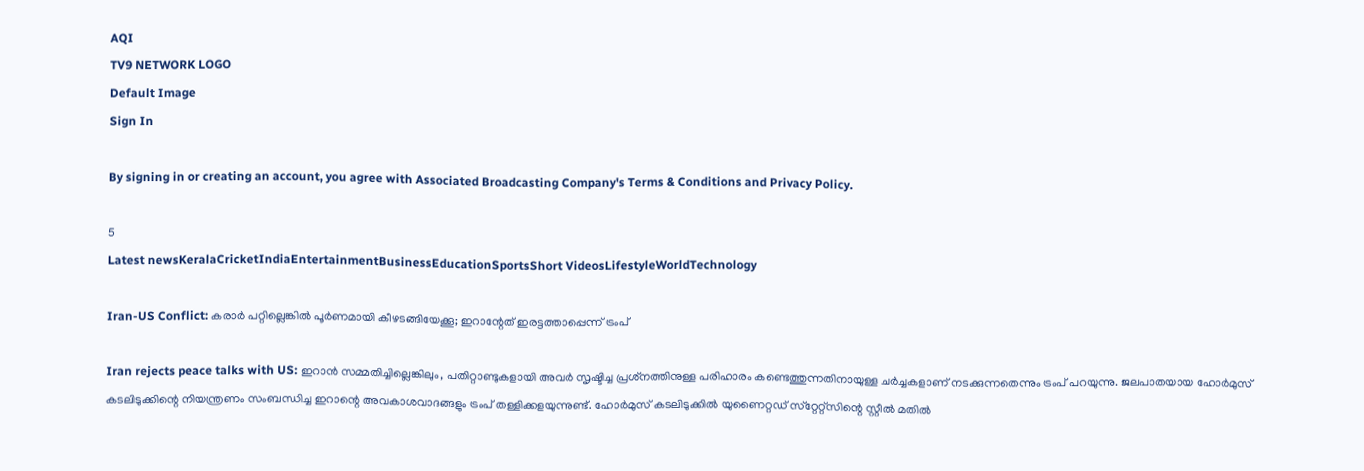AQI
TV9 NETWORK LOGO
Default Image
Sign In

By signing in or creating an account, you agree with Associated Broadcasting Company's Terms & Conditions and Privacy Policy.

5
Latest newsKeralaCricketIndiaEntertainmentBusinessEducationSportsShort VideosLifestyleWorldTechnology

Iran-US Conflict: കരാര്‍ പറ്റില്ലെങ്കില്‍ പൂര്‍ണമായി കീഴടങ്ങിയേക്കൂ; ഇറാന്റേത് ഇരട്ടത്താപ്പെന്ന് ട്രംപ്‌

Iran rejects peace talks with US: ഇറാന്‍ സമ്മതിച്ചില്ലെങ്കിലും, പതിറ്റാണ്ടുകളായി അവര്‍ സൃഷ്ടിച്ച പ്രശ്‌നത്തിനുള്ള പരിഹാരം കണ്ടെത്തുന്നതിനായുള്ള ചര്‍ച്ചകളാണ് നടക്കുന്നതെന്നും ട്രംപ് പറയുന്നു. ജലപാതയായ ഹോര്‍മുസ് കടലിടുക്കിന്റെ നിയന്ത്രണം സംബന്ധിച്ച ഇറാന്റെ അവകാശവാദങ്ങളും ട്രംപ് തള്ളിക്കളയുന്നുണ്ട്. ഹോര്‍മുസ് കടലിടുക്കില്‍ യുണൈറ്റഡ് സ്‌റ്റേറ്റ്‌സിന്റെ സ്റ്റീല്‍ മതില്‍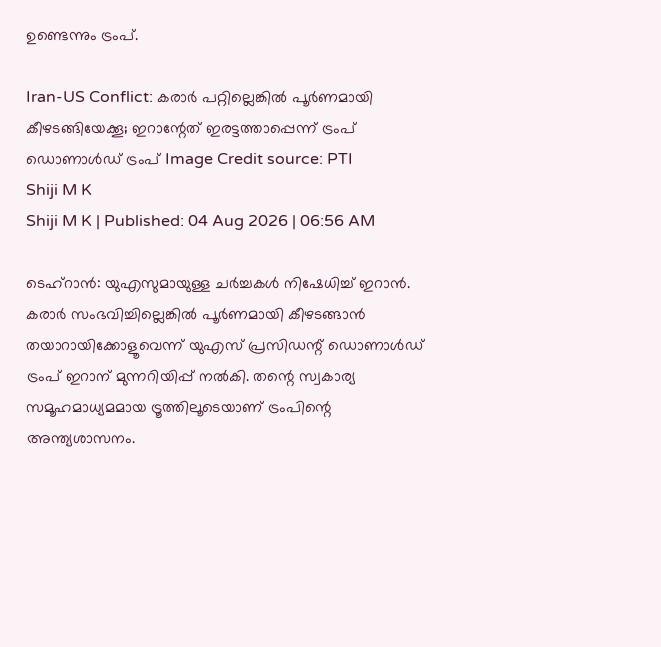ഉണ്ടെന്നും ട്രംപ്.

Iran-US Conflict: കരാര്‍ പറ്റില്ലെങ്കില്‍ പൂര്‍ണമായി കീഴടങ്ങിയേക്കൂ; ഇറാന്റേത് ഇരട്ടത്താപ്പെന്ന് ട്രംപ്‌
ഡൊണാള്‍ഡ് ട്രംപ്‌ Image Credit source: PTI
Shiji M K
Shiji M K | Published: 04 Aug 2026 | 06:56 AM

ടെഹ്‌റാന്‍: യുഎസുമായുള്ള ചര്‍ച്ചകള്‍ നിഷേധിച്ച് ഇറാന്‍. കരാര്‍ സംഭവിച്ചില്ലെങ്കില്‍ പൂര്‍ണമായി കീഴടങ്ങാന്‍ തയാറായിക്കോളൂവെന്ന് യുഎസ് പ്രസിഡന്റ് ഡൊണാള്‍ഡ് ട്രംപ് ഇറാന് മുന്നറിയിപ്പ് നല്‍കി. തന്റെ സ്വകാര്യ സമൂഹമാധ്യമമായ ട്രൂത്തിലൂടെയാണ് ട്രംപിന്റെ അന്ത്യശാസനം.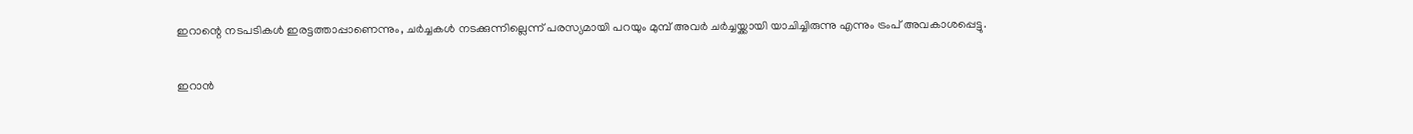ഇറാന്റെ നടപടികള്‍ ഇരട്ടത്താപ്പാണെന്നും, ചര്‍ച്ചകള്‍ നടക്കുന്നില്ലെന്ന് പരസ്യമായി പറയും മുമ്പ് അവര്‍ ചര്‍ച്ചയ്ക്കായി യാചിച്ചിരുന്നു എന്നും ട്രംപ് അവകാശപ്പെട്ടു.

ഇറാന്‍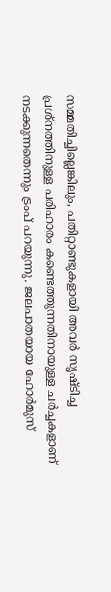സമ്മതിച്ചില്ലെങ്കിലും, പതിറ്റാണ്ടുകളായി അവര്‍ സൃഷ്ടിച്ച പ്രശ്‌നത്തിനുള്ള പരിഹാരം കണ്ടെത്തുന്നതിനായുള്ള ചര്‍ച്ചകളാണ് നടക്കുന്നതെന്നും ട്രംപ് പറയുന്നു. ജലപാതയായ ഹോര്‍മുസ്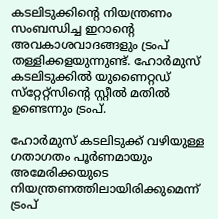കടലിടുക്കിന്റെ നിയന്ത്രണം സംബന്ധിച്ച ഇറാന്റെ അവകാശവാദങ്ങളും ട്രംപ് തള്ളിക്കളയുന്നുണ്ട്. ഹോര്‍മുസ് കടലിടുക്കില്‍ യുണൈറ്റഡ് സ്‌റ്റേറ്റ്‌സിന്റെ സ്റ്റീല്‍ മതില്‍ ഉണ്ടെന്നും ട്രംപ്.

ഹോര്‍മുസ് കടലിടുക്ക് വഴിയുള്ള ഗതാഗതം പൂര്‍ണമായും അമേരിക്കയുടെ നിയന്ത്രണത്തിലായിരിക്കുമെന്ന് ട്രംപ്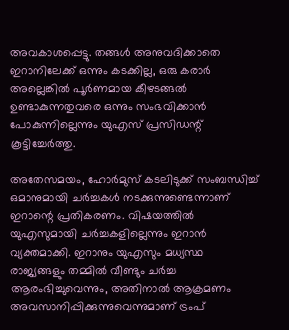അവകാശപ്പെട്ടു. തങ്ങള്‍ അനുവദിക്കാതെ ഇറാനിലേക്ക് ഒന്നും കടക്കില്ല, ഒരു കരാര്‍ അല്ലെങ്കില്‍ പൂര്‍ണമായ കീഴടങ്ങല്‍ ഉണ്ടാകുന്നതുവരെ ഒന്നും സംഭവിക്കാന്‍ പോകുന്നില്ലെന്നും യുഎസ് പ്രസിഡന്റ് കൂട്ടിച്ചേര്‍ത്തു.

അതേസമയം, ഹോര്‍മുസ് കടലിടുക്ക് സംബന്ധിച്ച് ഒമാനുമായി ചര്‍ച്ചകള്‍ നടക്കുന്നുണ്ടെന്നാണ് ഇറാന്റെ പ്രതികരണം. വിഷയത്തില്‍ യുഎസുമായി ചര്‍ച്ചകളില്ലെന്നും ഇറാന്‍ വ്യക്തമാക്കി. ഇറാനും യുഎസും മധ്യസ്ഥ രാജ്യങ്ങളും തമ്മില്‍ വീണ്ടും ചര്‍ച്ച ആരംഭിച്ചുവെന്നും, അതിനാല്‍ ആക്രമണം അവസാനിപ്പിക്കുന്നുവെന്നുമാണ് ട്രംപ്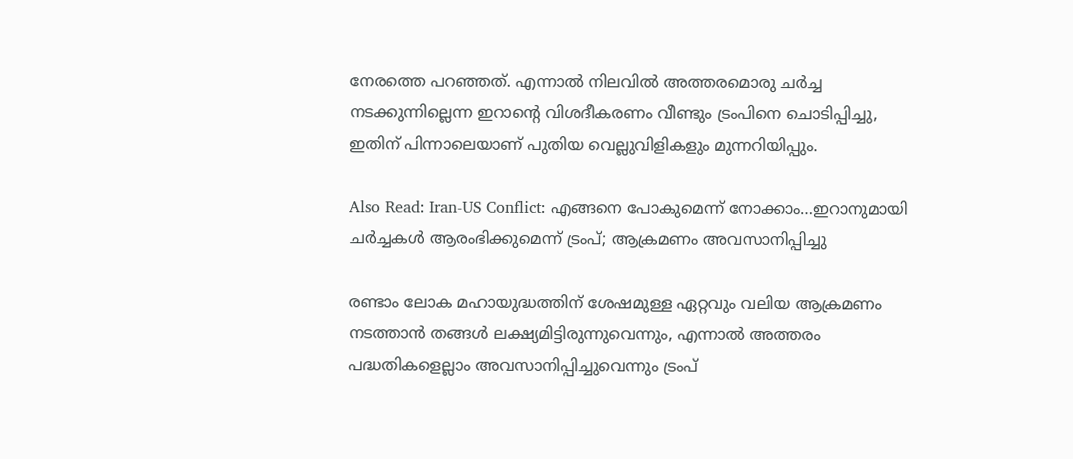നേരത്തെ പറഞ്ഞത്. എന്നാല്‍ നിലവില്‍ അത്തരമൊരു ചര്‍ച്ച നടക്കുന്നില്ലെന്ന ഇറാന്റെ വിശദീകരണം വീണ്ടും ട്രംപിനെ ചൊടിപ്പിച്ചു, ഇതിന് പിന്നാലെയാണ് പുതിയ വെല്ലുവിളികളും മുന്നറിയിപ്പും.

Also Read: Iran-US Conflict: എങ്ങനെ പോകുമെന്ന് നോക്കാം…ഇറാനുമായി ചര്‍ച്ചകള്‍ ആരംഭിക്കുമെന്ന് ട്രംപ്; ആക്രമണം അവസാനിപ്പിച്ചു

രണ്ടാം ലോക മഹായുദ്ധത്തിന് ശേഷമുള്ള ഏറ്റവും വലിയ ആക്രമണം നടത്താന്‍ തങ്ങള്‍ ലക്ഷ്യമിട്ടിരുന്നുവെന്നും, എന്നാല്‍ അത്തരം പദ്ധതികളെല്ലാം അവസാനിപ്പിച്ചുവെന്നും ട്രംപ്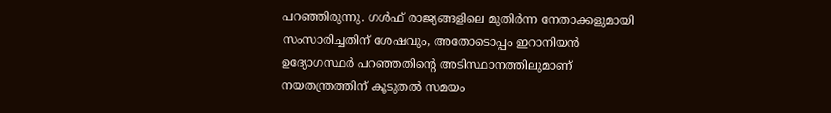പറഞ്ഞിരുന്നു. ഗള്‍ഫ് രാജ്യങ്ങളിലെ മുതിര്‍ന്ന നേതാക്കളുമായി സംസാരിച്ചതിന് ശേഷവും, അതോടൊപ്പം ഇറാനിയന്‍ ഉദ്യോഗസ്ഥര്‍ പറഞ്ഞതിന്റെ അടിസ്ഥാനത്തിലുമാണ് നയതന്ത്രത്തിന് കൂടുതല്‍ സമയം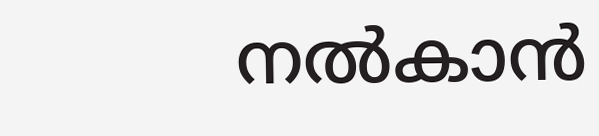നല്‍കാന്‍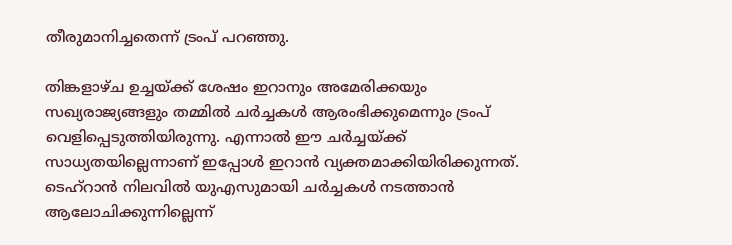തീരുമാനിച്ചതെന്ന് ട്രംപ് പറഞ്ഞു.

തിങ്കളാഴ്ച ഉച്ചയ്ക്ക് ശേഷം ഇറാനും അമേരിക്കയും സഖ്യരാജ്യങ്ങളും തമ്മില്‍ ചര്‍ച്ചകള്‍ ആരംഭിക്കുമെന്നും ട്രംപ് വെളിപ്പെടുത്തിയിരുന്നു. എന്നാല്‍ ഈ ചര്‍ച്ചയ്ക്ക് സാധ്യതയില്ലെന്നാണ് ഇപ്പോള്‍ ഇറാന്‍ വ്യക്തമാക്കിയിരിക്കുന്നത്. ടെഹ്‌റാന്‍ നിലവില്‍ യുഎസുമായി ചര്‍ച്ചകള്‍ നടത്താന്‍ ആലോചിക്കുന്നില്ലെന്ന്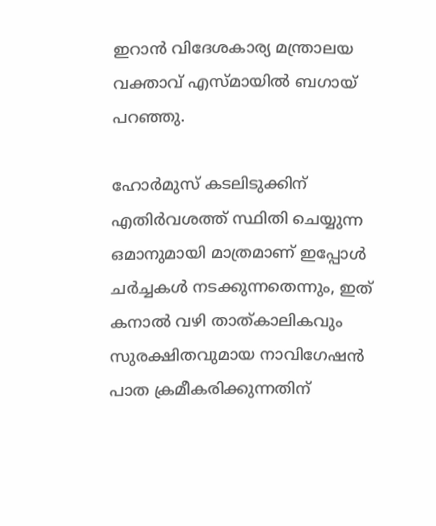ഇറാന്‍ വിദേശകാര്യ മന്ത്രാലയ വക്താവ് എസ്മായില്‍ ബഗായ് പറഞ്ഞു.

ഹോര്‍മുസ് കടലിടുക്കിന് എതിര്‍വശത്ത് സ്ഥിതി ചെയ്യുന്ന ഒമാനുമായി മാത്രമാണ് ഇപ്പോള്‍ ചര്‍ച്ചകള്‍ നടക്കുന്നതെന്നും, ഇത് കനാല്‍ വഴി താത്കാലികവും സുരക്ഷിതവുമായ നാവിഗേഷന്‍ പാത ക്രമീകരിക്കുന്നതിന്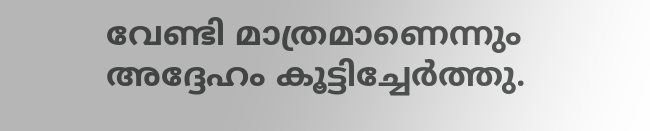വേണ്ടി മാത്രമാണെന്നും അദ്ദേഹം കൂട്ടിച്ചേര്‍ത്തു.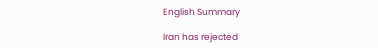English Summary

Iran has rejected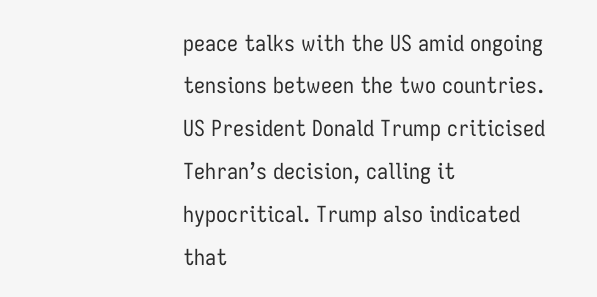peace talks with the US amid ongoing tensions between the two countries. US President Donald Trump criticised Tehran’s decision, calling it hypocritical. Trump also indicated that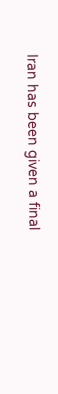Iran has been given a final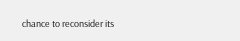chance to reconsider its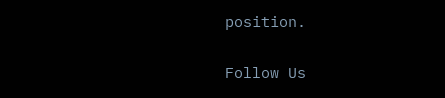position.

Follow Us